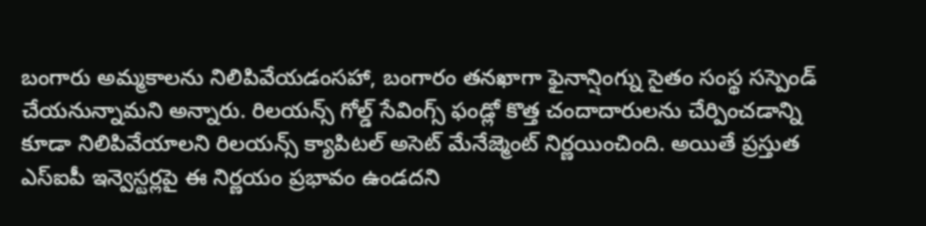బంగారు అమ్మకాలను నిలిపివేయడంసహా, బంగారం తనఖాగా ఫైనాన్షింగ్ను సైతం సంస్థ సస్పెండ్ చేయనున్నామని అన్నారు. రిలయన్స్ గోల్డ్ సేవింగ్స్ ఫండ్లో కొత్త చందాదారులను చేర్పించడాన్ని కూడా నిలిపివేయాలని రిలయన్స్ క్యాపిటల్ అసెట్ మేనేజ్మెంట్ నిర్ణయించింది. అయితే ప్రస్తుత ఎస్ఐపీ ఇన్వెస్టర్లపై ఈ నిర్ణయం ప్రభావం ఉండదని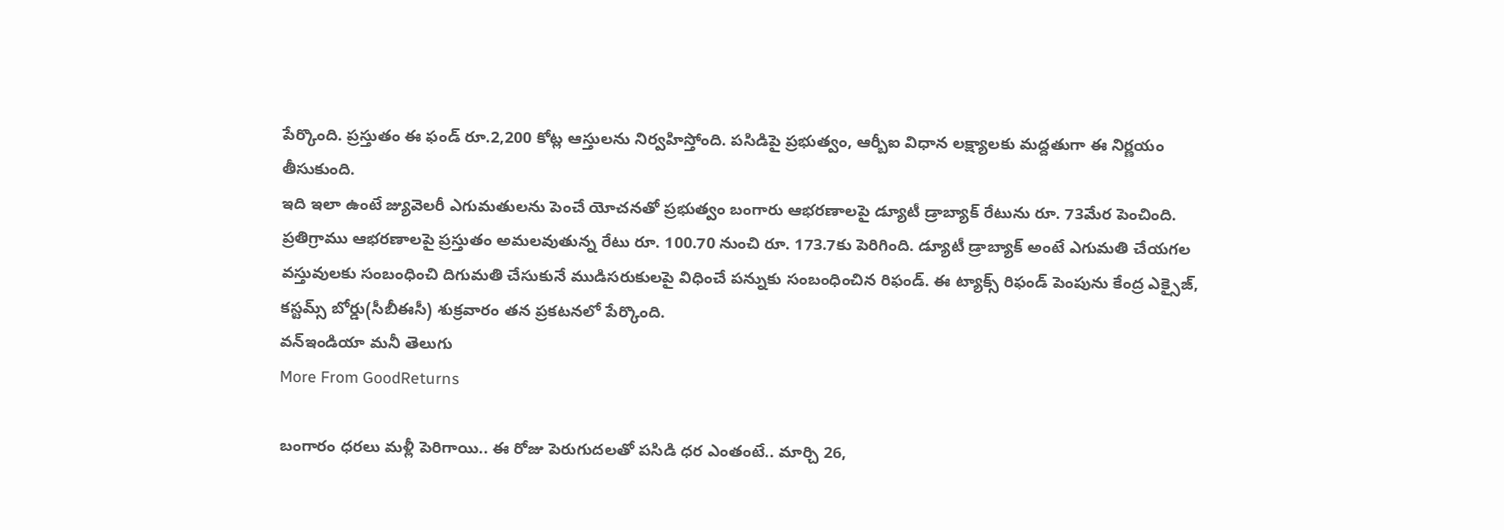పేర్కొంది. ప్రస్తుతం ఈ ఫండ్ రూ.2,200 కోట్ల ఆస్తులను నిర్వహిస్తోంది. పసిడిపై ప్రభుత్వం, ఆర్బీఐ విధాన లక్ష్యాలకు మద్దతుగా ఈ నిర్ణయం తీసుకుంది.
ఇది ఇలా ఉంటే జ్యువెలరీ ఎగుమతులను పెంచే యోచనతో ప్రభుత్వం బంగారు ఆభరణాలపై డ్యూటీ డ్రాబ్యాక్ రేటును రూ. 73మేర పెంచింది. ప్రతిగ్రాము ఆభరణాలపై ప్రస్తుతం అమలవుతున్న రేటు రూ. 100.70 నుంచి రూ. 173.7కు పెరిగింది. డ్యూటీ డ్రాబ్యాక్ అంటే ఎగుమతి చేయగల వస్తువులకు సంబంధించి దిగుమతి చేసుకునే ముడిసరుకులపై విధించే పన్నుకు సంబంధించిన రిఫండ్. ఈ ట్యాక్స్ రిఫండ్ పెంపును కేంద్ర ఎక్సైజ్, కస్టమ్స్ బోర్డు(సీబీఈసీ) శుక్రవారం తన ప్రకటనలో పేర్కొంది.
వన్ఇండియా మనీ తెలుగు
More From GoodReturns

బంగారం ధరలు మళ్లీ పెరిగాయి.. ఈ రోజు పెరుగుదలతో పసిడి ధర ఎంతంటే.. మార్చి 26,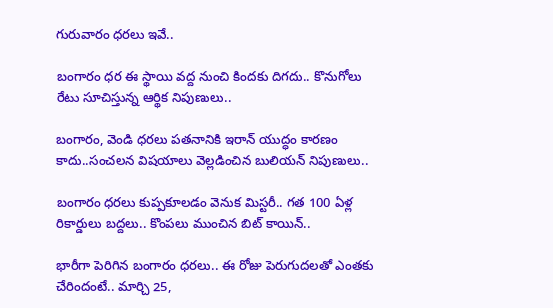గురువారం ధరలు ఇవే..

బంగారం ధర ఈ స్థాయి వద్ద నుంచి కిందకు దిగదు.. కొనుగోలు రేటు సూచిస్తున్న ఆర్థిక నిపుణులు..

బంగారం, వెండి ధరలు పతనానికి ఇరాన్ యుద్ధం కారణం కాదు..సంచలన విషయాలు వెల్లడించిన బులియన్ నిపుణులు..

బంగారం ధరలు కుప్పకూలడం వెనుక మిస్టరీ.. గత 100 ఏళ్ల రికార్డులు బద్దలు.. కొంపలు ముంచిన బిట్ కాయిన్..

భారీగా పెరిగిన బంగారం ధరలు.. ఈ రోజు పెరుగుదలతో ఎంతకు చేరిందంటే.. మార్చి 25,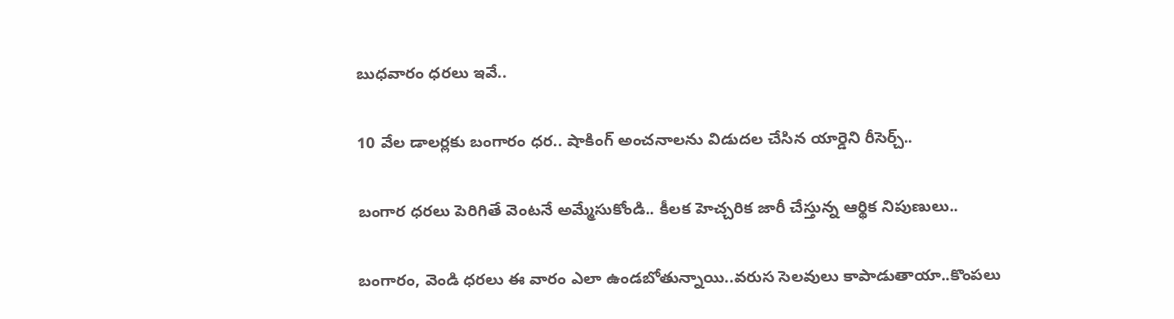బుధవారం ధరలు ఇవే..

10 వేల డాలర్లకు బంగారం ధర.. షాకింగ్ అంచనాలను విడుదల చేసిన యార్డెని రీసెర్చ్..

బంగార ధరలు పెరిగితే వెంటనే అమ్మేసుకోండి.. కీలక హెచ్చరిక జారీ చేస్తున్న ఆర్థిక నిపుణులు..

బంగారం, వెండి ధరలు ఈ వారం ఎలా ఉండబోతున్నాయి..వరుస సెలవులు కాపాడుతాయా..కొంపలు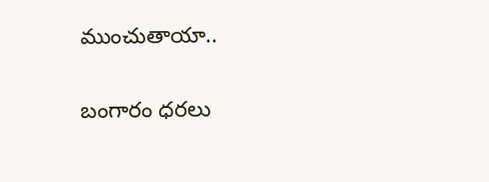ముంచుతాయా..

బంగారం ధరలు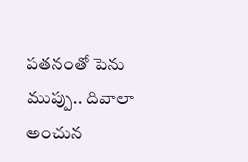పతనంతో పెను ముప్పు.. దివాలా అంచున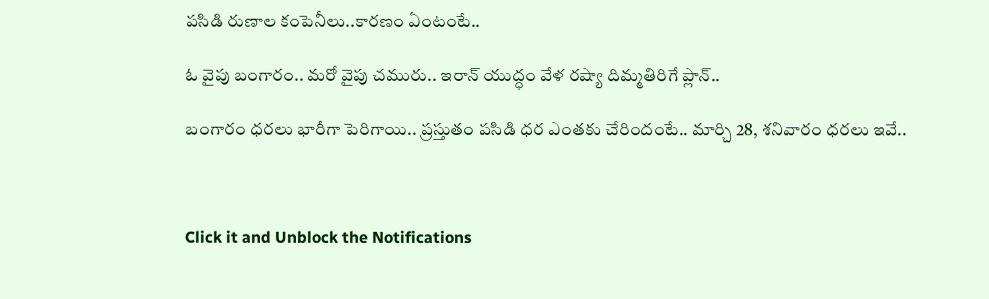పసిడి రుణాల కంపెనీలు..కారణం ఏంటంటే..

ఓ వైపు బంగారం.. మరో వైపు చమురు.. ఇరాన్ యుద్ధం వేళ రష్యా దిమ్మతిరిగే ప్లాన్..

బంగారం ధరలు భారీగా పెరిగాయి.. ప్రస్తుతం పసిడి ధర ఎంతకు చేరిందంటే.. మార్చి 28, శనివారం ధరలు ఇవే..



Click it and Unblock the Notifications